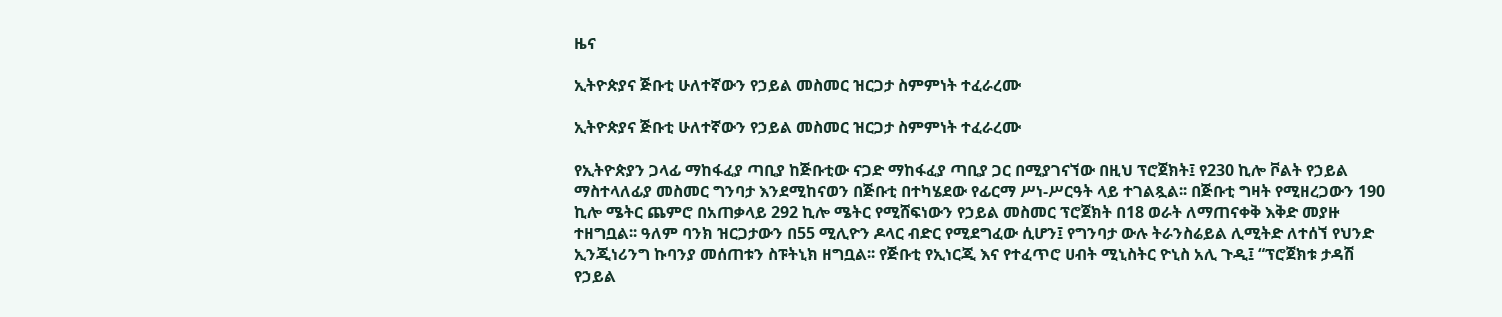ዜና

ኢትዮጵያና ጅቡቲ ሁለተኛውን የኃይል መስመር ዝርጋታ ስምምነት ተፈራረሙ

ኢትዮጵያና ጅቡቲ ሁለተኛውን የኃይል መስመር ዝርጋታ ስምምነት ተፈራረሙ

የኢትዮጵያን ጋላፊ ማከፋፈያ ጣቢያ ከጅቡቲው ናጋድ ማከፋፈያ ጣቢያ ጋር በሚያገናኘው በዚህ ፕሮጀክት፤ የ230 ኪሎ ቮልት የኃይል ማስተላለፊያ መስመር ግንባታ እንደሚከናወን በጅቡቲ በተካሄደው የፊርማ ሥነ-ሥርዓት ላይ ተገልጿል፡፡ በጅቡቲ ግዛት የሚዘረጋውን 190 ኪሎ ሜትር ጨምሮ በአጠቃላይ 292 ኪሎ ሜትር የሚሸፍነውን የኃይል መስመር ፕሮጀክት በ18 ወራት ለማጠናቀቅ እቅድ መያዙ ተዘግቧል፡፡ ዓለም ባንክ ዝርጋታውን በ55 ሚሊዮን ዶላር ብድር የሚደግፈው ሲሆን፤ የግንባታ ውሉ ትራንስሬይል ሊሚትድ ለተሰኘ የህንድ ኢንጂነሪንግ ኩባንያ መሰጠቱን ስፑትኒክ ዘግቧል፡፡ የጅቡቲ የኢነርጂ እና የተፈጥሮ ሀብት ሚኒስትር ዮኒስ አሊ ጉዲ፤ “ፕሮጀክቱ ታዳሽ የኃይል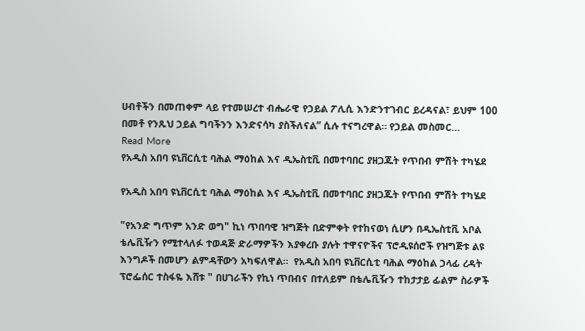ሀብቶችን በመጠቀም ላይ የተመሠረተ ብሔራዊ የኃይል ፖሊሲ እንድንተገብር ይረዳናል፣ ይህም 100 በመቶ የንጹህ ኃይል ግባችንን እንድናሳካ ያስችለናል” ሲሉ ተናግረዋል። የኃይል መስመር…
Read More
የአዲስ አበባ ዩኒቨርሲቲ ባሕል ማዕከል እና ዲኤስቲቪ በመተባበር ያዘጋጁት የጥበብ ምሽት ተካሄደ

የአዲስ አበባ ዩኒቨርሲቲ ባሕል ማዕከል እና ዲኤስቲቪ በመተባበር ያዘጋጁት የጥበብ ምሽት ተካሄደ

"የአንድ ግጥም አንድ ወግ" ኪነ ጥበባዊ ዝግጅት በድምቀት የተከናወነ ሲሆን በዲኤስቲቪ አቦል ቴሌቪዥን የሚተላለፉ ተወዳጅ ድራማዎችን እያቀረቡ ያሉት ተዋናዮችና ፕሮዲዩሰሮች የዝግጅቱ ልዩ እንግዶች በመሆን ልምዳቸውን አካፍለዋል።  የአዲስ አበባ ዩኒቨርሲቲ ባሕል ማዕከል ኃላፊ ረዳት ፕሮፌሰር ተስፋዬ እሸቱ " በሀገራችን የኪነ ጥበብና በተለይም በቴሌቪዥን ተከታታይ ፊልም ስራዎች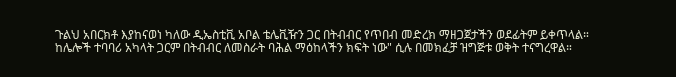ጉልህ አበርክቶ እያከናወነ ካለው ዲኤስቲቪ አቦል ቴሌቪዥን ጋር በትብብር የጥበብ መድረክ ማዘጋጀታችን ወደፊትም ይቀጥላል። ከሌሎች ተባባሪ አካላት ጋርም በትብብር ለመስራት ባሕል ማዕከላችን ክፍት ነው" ሲሉ በመክፈቻ ዝግጅቱ ወቅት ተናግረዋል።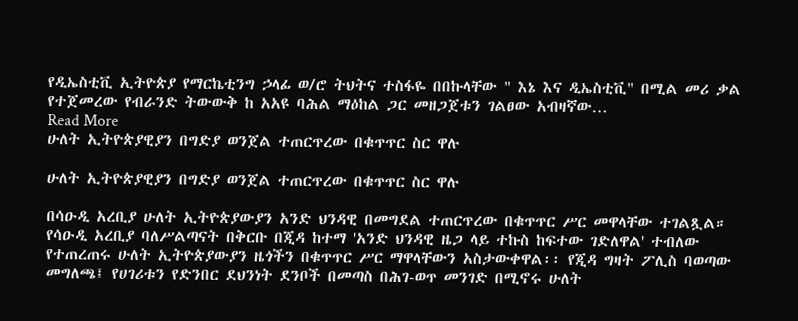የዲኤስቲቪ ኢትዮጵያ የማርኬቲንግ ኃላፊ ወ/ሮ ትህትና ተስፋዬ በበኩላቸው " እኔ እና ዲኤስቲቪ" በሚል መሪ ቃል የተጀመረው የብራንድ ትውውቅ ከ አአዩ ባሕል ማዕከል ጋር መዘጋጀቱን ገልፀው አብዛኛው…
Read More
ሁለት ኢትዮጵያዊያን በግድያ ወንጀል ተጠርጥረው በቁጥጥር ስር ዋሉ

ሁለት ኢትዮጵያዊያን በግድያ ወንጀል ተጠርጥረው በቁጥጥር ስር ዋሉ

በሳዑዲ አረቢያ ሁለት ኢትዮጵያውያን አንድ ህንዳዊ በመግደል ተጠርጥረው በቁጥጥር ሥር መዋላቸው ተገልጿል። የሳዑዲ አረቢያ ባለሥልጣናት በቅርቡ በጂዳ ከተማ 'አንድ ህንዳዊ ዜጋ ላይ ተኩስ ከፍተው ገድለዋል' ተብለው የተጠረጠሩ ሁለት ኢትዮጵያውያን ዜጎችን በቁጥጥር ሥር ማዋላቸውን አስታውቀዋል፡፡ የጂዳ ግዛት ፖሊስ ባወጣው መግለጫ፤ የሀገሪቱን የድንበር ደህንነት ደንቦች በመጣስ በሕገ-ወጥ መንገድ በሚኖሩ ሁለት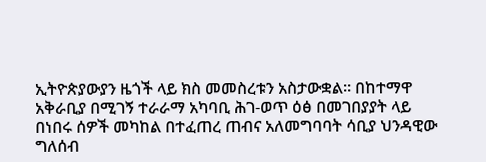ኢትዮጵያውያን ዜጎች ላይ ክስ መመስረቱን አስታውቋል። በከተማዋ አቅራቢያ በሚገኝ ተራራማ አካባቢ ሕገ-ወጥ ዕፅ በመገበያያት ላይ በነበሩ ሰዎች መካከል በተፈጠረ ጠብና አለመግባባት ሳቢያ ህንዳዊው ግለሰብ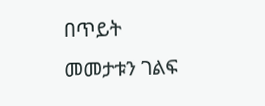በጥይት መመታቱን ገልፍ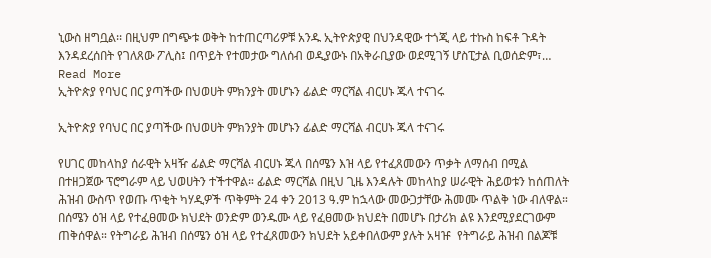ኒውስ ዘግቧል፡፡ በዚህም በግጭቱ ወቅት ከተጠርጣሪዎቹ አንዱ ኢትዮጵያዊ በህንዳዊው ተጎጂ ላይ ተኩስ ከፍቶ ጉዳት እንዳደረሰበት የገለጸው ፖሊስ፤ በጥይት የተመታው ግለሰብ ወዲያውኑ በአቅራቢያው ወደሚገኝ ሆስፒታል ቢወሰድም፣…
Read More
ኢትዮጵያ የባህር በር ያጣችው በህወሀት ምክንያት መሆኑን ፊልድ ማርሻል ብርሀኑ ጁላ ተናገሩ

ኢትዮጵያ የባህር በር ያጣችው በህወሀት ምክንያት መሆኑን ፊልድ ማርሻል ብርሀኑ ጁላ ተናገሩ

የሀገር መከላከያ ሰራዊት አዛዥ ፊልድ ማርሻል ብርሀኑ ጁላ በሰሜን እዝ ላይ የተፈጸመውን ጥቃት ለማሰብ በሚል በተዘጋጀው ፕሮግራም ላይ ህወሀትን ተችተዋል። ፊልድ ማርሻል በዚህ ጊዜ እንዳሉት መከላከያ ሠራዊት ሕይወቱን ከሰጠለት ሕዝብ ውስጥ የወጡ ጥቂት ካሃዲዎች ጥቅምት 24 ቀን 2013 ዓ.ም ከኋላው መውጋታቸው ሕመሙ ጥልቅ ነው ብለዋል። በሰሜን ዕዝ ላይ የተፈፀመው ክህደት ወንድም ወንዱሙ ላይ የፈፀመው ክህደት በመሆኑ በታሪክ ልዩ እንደሚያደርገውም ጠቅሰዋል። የትግራይ ሕዝብ በሰሜን ዕዝ ላይ የተፈጸመውን ክህደት አይቀበለውም ያሉት አዛዡ  የትግራይ ሕዝብ በልጆቹ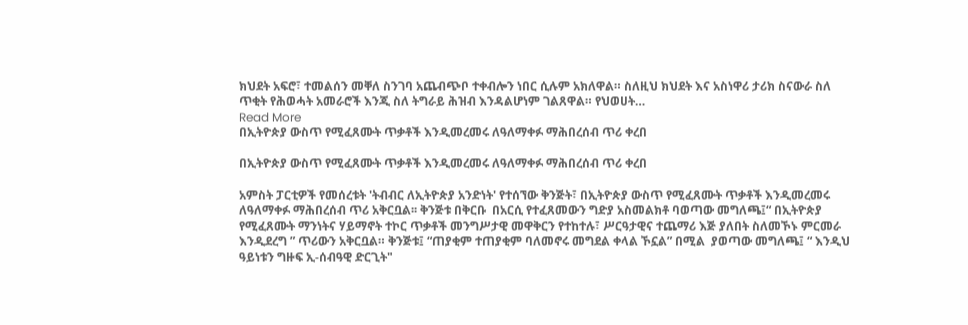ክህደት አፍሮ፣ ተመልሰን መቐለ ስንገባ አጨብጭቦ ተቀብሎን ነበር ሲሉም አክለዋል። ስለዚህ ክህደት እና አስነዋሪ ታሪክ ስናውራ ስለ ጥቂት የሕወሓት አመራሮች እንጂ ስለ ትግራይ ሕዝብ እንዳልሆነም ገልጸዋል። የህወሀት…
Read More
በኢትዮጵያ ውስጥ የሚፈጸሙት ጥቃቶች እንዲመረመሩ ለዓለማቀፉ ማሕበረሰብ ጥሪ ቀረበ

በኢትዮጵያ ውስጥ የሚፈጸሙት ጥቃቶች እንዲመረመሩ ለዓለማቀፉ ማሕበረሰብ ጥሪ ቀረበ

አምስት ፓርቲዎች የመሰረቱት 'ትብብር ለኢትዮጵያ አንድነት' የተሰኘው ቅንጅት፣ በኢትዮጵያ ውስጥ የሚፈጸሙት ጥቃቶች እንዲመረመሩ ለዓለማቀፉ ማሕበረሰብ ጥሪ አቅርቧል፡፡ ቅንጅቱ በቅርቡ  በአርሲ የተፈጸመውን ግድያ አስመልክቶ ባወጣው መግለጫ፤“ በኢትዮጵያ የሚፈጸሙት ማንነትና ሃይማኖት ተኮር ጥቃቶች መንግሥታዊ መዋቅርን የተከተሉ፣ ሥርዓታዊና ተጨማሪ እጅ ያለበት ስለመኾኑ ምርመራ እንዲደረግ ” ጥሪውን አቅርቧል። ቅንጅቱ፤ “ጠያቂም ተጠያቂም ባለመኖሩ መግደል ቀላል ኾኗል” በሚል  ያወጣው መግለጫ፤ “ እንዲህ ዓይነቱን ግዙፍ ኢ-ሰብዓዊ ድርጊት"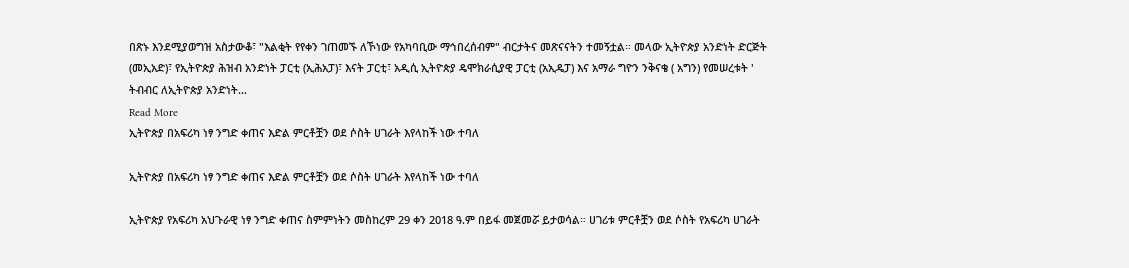በጽኑ እንደሚያወግዝ አስታውቆ፣ "እልቂት የየቀን ገጠመኙ ለኾነው የአካባቢው ማኅበረሰብም" ብርታትና መጽናናትን ተመኝቷል። መላው ኢትዮጵያ አንድነት ድርጅት (መኢአድ)፣ የኢትዮጵያ ሕዝብ አንድነት ፓርቲ (ኢሕአፓ)፣ እናት ፓርቲ፣ አዲሲ ኢትዮጵያ ዴሞክራሲያዊ ፓርቲ (አኢዴፓ) እና አማራ ግዮን ንቅናቄ ( አግን) የመሠረቱት ' ትብብር ለኢትዮጵያ አንድነት…
Read More
ኢትዮጵያ በአፍሪካ ነፃ ንግድ ቀጠና እድል ምርቶቿን ወደ ሶስት ሀገራት እየላከች ነው ተባለ

ኢትዮጵያ በአፍሪካ ነፃ ንግድ ቀጠና እድል ምርቶቿን ወደ ሶስት ሀገራት እየላከች ነው ተባለ

ኢትዮጵያ የአፍሪካ አህጉራዊ ነፃ ንግድ ቀጠና ስምምነትን መስከረም 29 ቀን 2018 ዓ.ም በይፋ መጀመሯ ይታወሳል። ሀገሪቱ ምርቶቿን ወደ ሶስት የአፍሪካ ሀገራት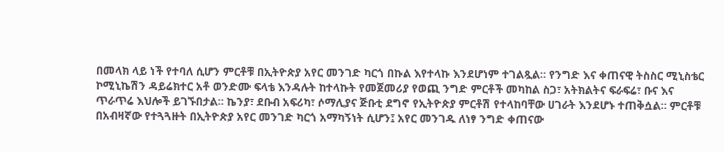በመላክ ላይ ነች የተባለ ሲሆን ምርቶቹ በኢትዮጵያ አየር መንገድ ካርጎ በኩል እየተላኩ እንደሆነም ተገልጿል። የንግድ እና ቀጠናዊ ትስስር ሚኒስቴር ኮሚኒኬሽን ዳይሬክተር አቶ ወንድሙ ፍላቴ እንዳሉት ከተላኩት የመጀመሪያ የወጪ ንግድ ምርቶች መካከል ስጋ፣ አትክልትና ፍራፍሬ፣ ቡና እና ጥራጥሬ እህሎች ይገኙበታል። ኬንያ፣ ደቡብ አፍሪካ፣ ሶማሊያና ጅቡቲ ደግኖ የኢትዮጵያ ምርቶሽ የተላከባቸው ሀገራት እንደሆኑ ተጠቅሷል። ምርቶቹ በአብዛኛው የተጓጓዙት በኢትዮጵያ አየር መንገድ ካርጎ አማካኝነት ሲሆን፤ አየር መንገዱ ለነፃ ንግድ ቀጠናው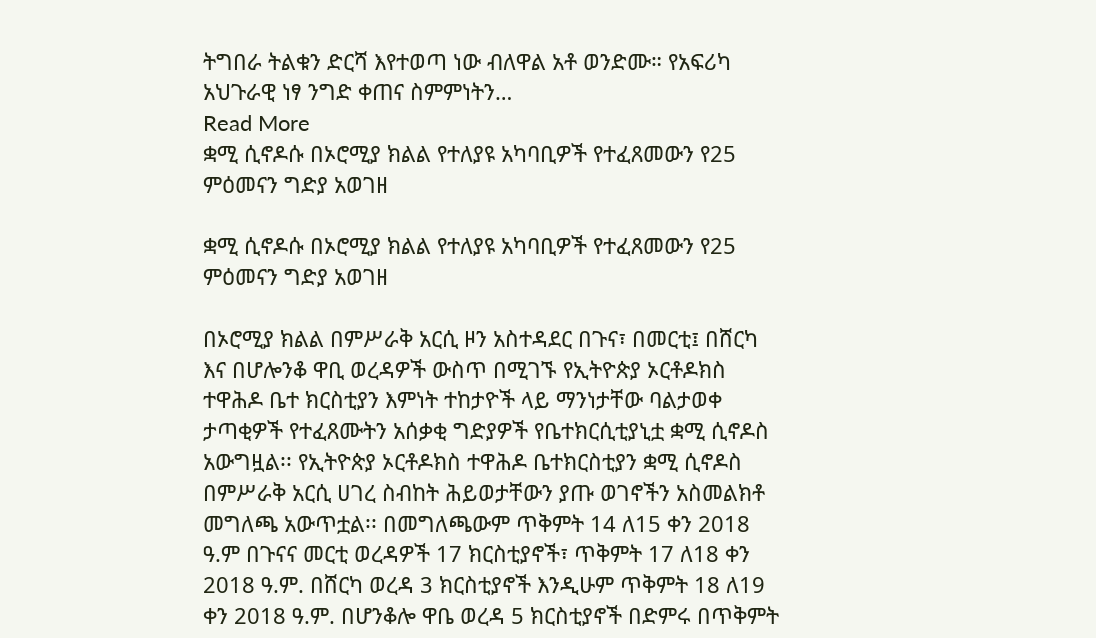ትግበራ ትልቁን ድርሻ እየተወጣ ነው ብለዋል አቶ ወንድሙ። የአፍሪካ አህጉራዊ ነፃ ንግድ ቀጠና ስምምነትን…
Read More
ቋሚ ሲኖዶሱ በኦሮሚያ ክልል የተለያዩ አካባቢዎች የተፈጸመውን የ25 ምዕመናን ግድያ አወገዘ

ቋሚ ሲኖዶሱ በኦሮሚያ ክልል የተለያዩ አካባቢዎች የተፈጸመውን የ25 ምዕመናን ግድያ አወገዘ

በኦሮሚያ ክልል በምሥራቅ አርሲ ዞን አስተዳደር በጉና፣ በመርቲ፤ በሸርካ እና በሆሎንቆ ዋቢ ወረዳዎች ውስጥ በሚገኙ የኢትዮጵያ ኦርቶዶክስ ተዋሕዶ ቤተ ክርስቲያን እምነት ተከታዮች ላይ ማንነታቸው ባልታወቀ ታጣቂዎች የተፈጸሙትን አሰቃቂ ግድያዎች የቤተክርሲቲያኒቷ ቋሚ ሲኖዶስ አውግዟል፡፡ የኢትዮጵያ ኦርቶዶክስ ተዋሕዶ ቤተክርስቲያን ቋሚ ሲኖዶስ በምሥራቅ አርሲ ሀገረ ስብከት ሕይወታቸውን ያጡ ወገኖችን አስመልክቶ መግለጫ አውጥቷል፡፡ በመግለጫውም ጥቅምት 14 ለ15 ቀን 2018 ዓ.ም በጉናና መርቲ ወረዳዎች 17 ክርስቲያኖች፣ ጥቅምት 17 ለ18 ቀን 2018 ዓ.ም. በሸርካ ወረዳ 3 ክርስቲያኖች እንዲሁም ጥቅምት 18 ለ19 ቀን 2018 ዓ.ም. በሆንቆሎ ዋቤ ወረዳ 5 ክርስቲያኖች በድምሩ በጥቅምት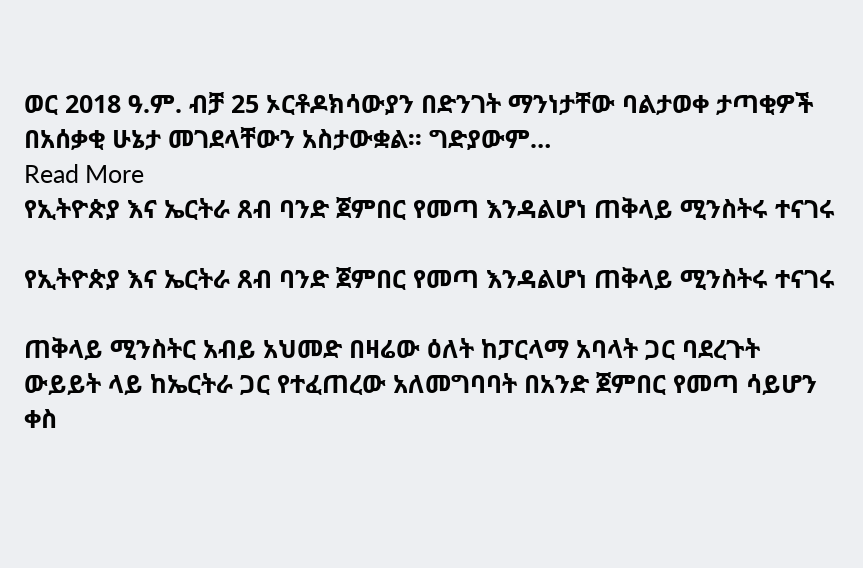ወር 2018 ዓ.ም. ብቻ 25 ኦርቶዶክሳውያን በድንገት ማንነታቸው ባልታወቀ ታጣቂዎች በአሰቃቂ ሁኔታ መገደላቸውን አስታውቋል፡፡ ግድያውም…
Read More
የኢትዮጵያ እና ኤርትራ ጸብ ባንድ ጀምበር የመጣ እንዳልሆነ ጠቅላይ ሚንስትሩ ተናገሩ

የኢትዮጵያ እና ኤርትራ ጸብ ባንድ ጀምበር የመጣ እንዳልሆነ ጠቅላይ ሚንስትሩ ተናገሩ

ጠቅላይ ሚንስትር አብይ አህመድ በዛሬው ዕለት ከፓርላማ አባላት ጋር ባደረጉት ውይይት ላይ ከኤርትራ ጋር የተፈጠረው አለመግባባት በአንድ ጀምበር የመጣ ሳይሆን ቀስ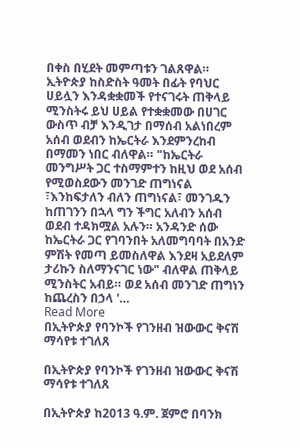በቀስ በሂደት መምጣቱን ገልጸዋል። ኢትዮጵያ ከስድስት ዓመት በፊት የባህር ሀይሏን እንዳቋቋመች የተናገሩት ጠቅላይ ሚንስትሩ ይህ ሀይል የተቋቋመው በሀገር ውስጥ ብቻ እንዲገታ በማሰብ አልነበረም አሰብ ወደብን ከኤርትራ እንደምንረከብ በማመን ነበር ብለዋል። "ከኤርትራ መንግሥት ጋር ተስማምተን ከዚህ ወደ አሰብ የሚወስደውን መንገድ ጠግነናል ፣እንከፍታለን ብለን ጠግነናል፣ መንገዱን ከጠገንን በኋላ ግን ችግር አለብን አሰብ ወደብ ተዳክሟል አሉን። አንዳንድ ሰው ከኤርትራ ጋር የገባንበት አለመግባባት በአንድ ምሽት የመጣ ይመስለዋል እንደዛ አይደለም ታሪኩን ስለማንናገር ነው" ብለዋል ጠቅላይ ሚንስትር አብይ። ወደ አሰብ መንገድ ጠግነን ከጨረስን በኃላ '…
Read More
በኢትዮጵያ የባንኮች የገንዘብ ዝውውር ቅናሽ ማሳየቱ ተገለጸ

በኢትዮጵያ የባንኮች የገንዘብ ዝውውር ቅናሽ ማሳየቱ ተገለጸ

በኢትዮጵያ ከ2013 ዓ.ም. ጀምሮ በባንክ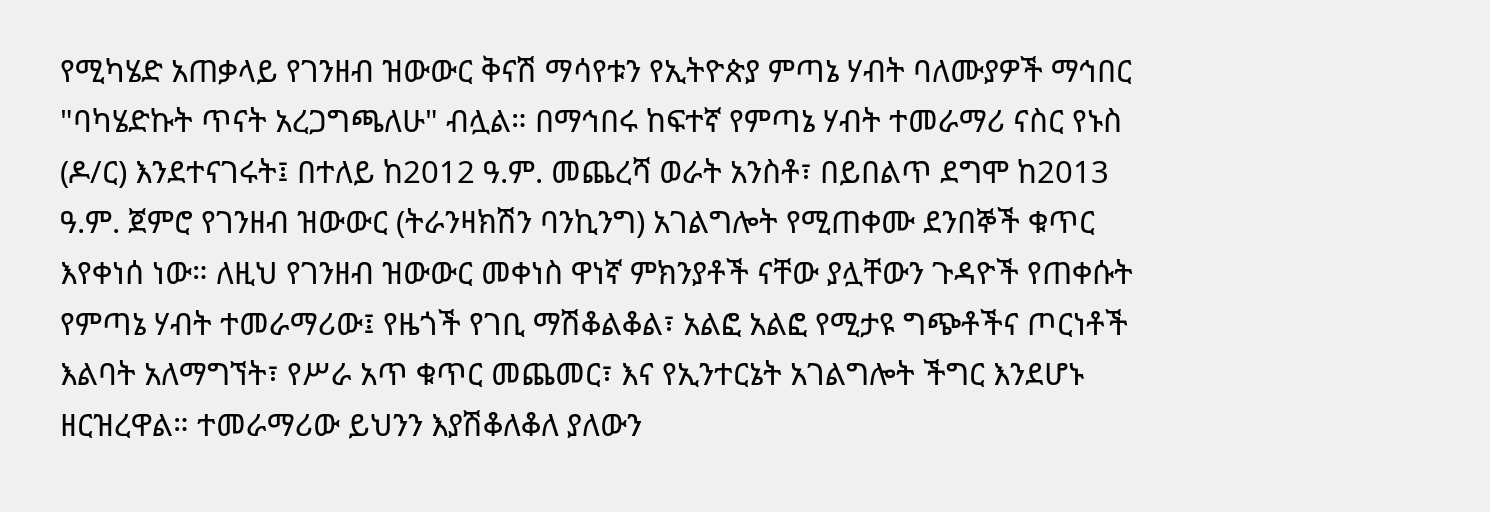የሚካሄድ አጠቃላይ የገንዘብ ዝውውር ቅናሽ ማሳየቱን የኢትዮጵያ ምጣኔ ሃብት ባለሙያዎች ማኅበር "ባካሄድኩት ጥናት አረጋግጫለሁ" ብሏል። በማኅበሩ ከፍተኛ የምጣኔ ሃብት ተመራማሪ ናስር የኑስ (ዶ/ር) እንደተናገሩት፤ በተለይ ከ2012 ዓ.ም. መጨረሻ ወራት አንስቶ፣ በይበልጥ ደግሞ ከ2013 ዓ.ም. ጀምሮ የገንዘብ ዝውውር (ትራንዛክሽን ባንኪንግ) አገልግሎት የሚጠቀሙ ደንበኞች ቁጥር እየቀነሰ ነው። ለዚህ የገንዘብ ዝውውር መቀነስ ዋነኛ ምክንያቶች ናቸው ያሏቸውን ጉዳዮች የጠቀሱት የምጣኔ ሃብት ተመራማሪው፤ የዜጎች የገቢ ማሽቆልቆል፣ አልፎ አልፎ የሚታዩ ግጭቶችና ጦርነቶች እልባት አለማግኘት፣ የሥራ አጥ ቁጥር መጨመር፣ እና የኢንተርኔት አገልግሎት ችግር እንደሆኑ ዘርዝረዋል። ተመራማሪው ይህንን እያሽቆለቆለ ያለውን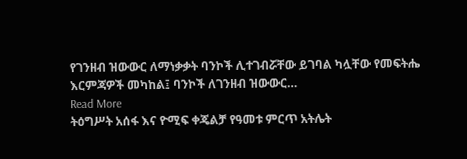የገንዘብ ዝውውር ለማነቃቃት ባንኮች ሊተገብሯቸው ይገባል ካሏቸው የመፍትሔ እርምጃዎች መካከል፤ ባንኮች ለገንዘብ ዝውውር…
Read More
ትዕግሥት አሰፋ እና ዮሚፍ ቀጄልቻ የዓመቱ ምርጥ አትሌት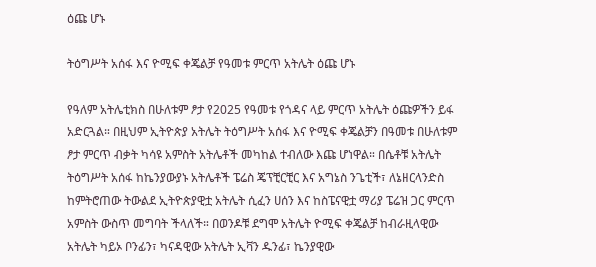ዕጩ ሆኑ

ትዕግሥት አሰፋ እና ዮሚፍ ቀጄልቻ የዓመቱ ምርጥ አትሌት ዕጩ ሆኑ

የዓለም አትሌቲክስ በሁለቱም ፆታ የ2025 የዓመቱ የጎዳና ላይ ምርጥ አትሌት ዕጩዎችን ይፋ አድርጓል። በዚህም ኢትዮጵያ አትሌት ትዕግሥት አሰፋ እና ዮሚፍ ቀጄልቻን በዓመቱ በሁለቱም ፆታ ምርጥ ብቃት ካሳዩ አምስት አትሌቶች መካከል ተብለው እጩ ሆነዋል። በሴቶቹ አትሌት ትዕግሥት አሰፋ ከኬንያውያኑ አትሌቶች ፔሬስ ጄፕቺርቺር እና አግኔስ ንጌቲች፣ ለኔዘርላንድስ ከምትሮጠው ትውልደ ኢትዮጵያዊቷ አትሌት ሲፈን ሀሰን እና ከስፔናዊቷ ማሪያ ፔሬዝ ጋር ምርጥ አምስት ውስጥ መግባት ችላለች። በወንዶቹ ደግሞ አትሌት ዮሚፍ ቀጄልቻ ከብራዚላዊው አትሌት ካይኦ ቦንፊን፣ ካናዳዊው አትሌት ኢቫን ዱንፊ፣ ኬንያዊው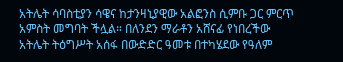አትሌት ሳባስቲያን ሳዌና ከታንዛኒያዊው አልፎንስ ሲምቡ ጋር ምርጥ አምስት መግባት ችሏል። በለንደን ማራቶን አሸናፊ የነበረችው አትሌት ትዕግሥት አሰፋ በውድድር ዓመቱ በተካሄደው የዓለም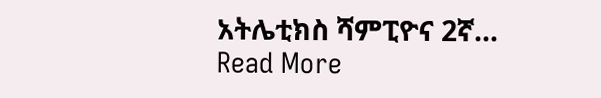አትሌቲክስ ሻምፒዮና 2ኛ…
Read More